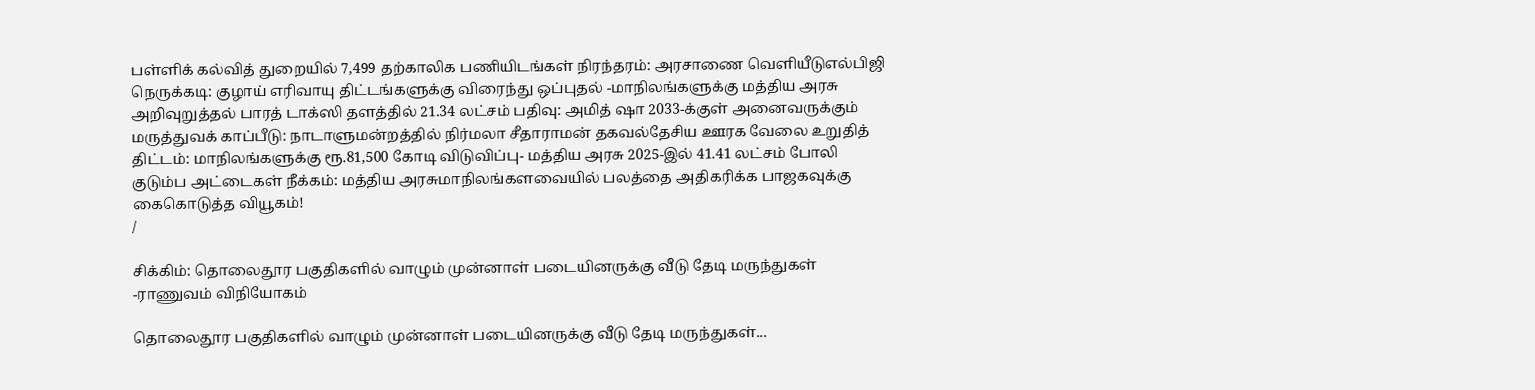பள்ளிக் கல்வித் துறையில் 7,499 தற்காலிக பணியிடங்கள் நிரந்தரம்: அரசாணை வெளியீடுஎல்பிஜி நெருக்கடி: குழாய் எரிவாயு திட்டங்களுக்கு விரைந்து ஒப்புதல் -மாநிலங்களுக்கு மத்திய அரசு அறிவுறுத்தல் பாரத் டாக்ஸி தளத்தில் 21.34 லட்சம் பதிவு: அமித் ஷா 2033-க்குள் அனைவருக்கும் மருத்துவக் காப்பீடு: நாடாளுமன்றத்தில் நிர்மலா சீதாராமன் தகவல்தேசிய ஊரக வேலை உறுதித் திட்டம்: மாநிலங்களுக்கு ரூ.81,500 கோடி விடுவிப்பு- மத்திய அரசு 2025-இல் 41.41 லட்சம் போலி குடும்ப அட்டைகள் நீக்கம்: மத்திய அரசுமாநிலங்களவையில் பலத்தை அதிகரிக்க பாஜகவுக்கு கைகொடுத்த வியூகம்!
/

சிக்கிம்: தொலைதூர பகுதிகளில் வாழும் முன்னாள் படையினருக்கு வீடு தேடி மருந்துகள் -ராணுவம் விநியோகம்

தொலைதூர பகுதிகளில் வாழும் முன்னாள் படையினருக்கு வீடு தேடி மருந்துகள்...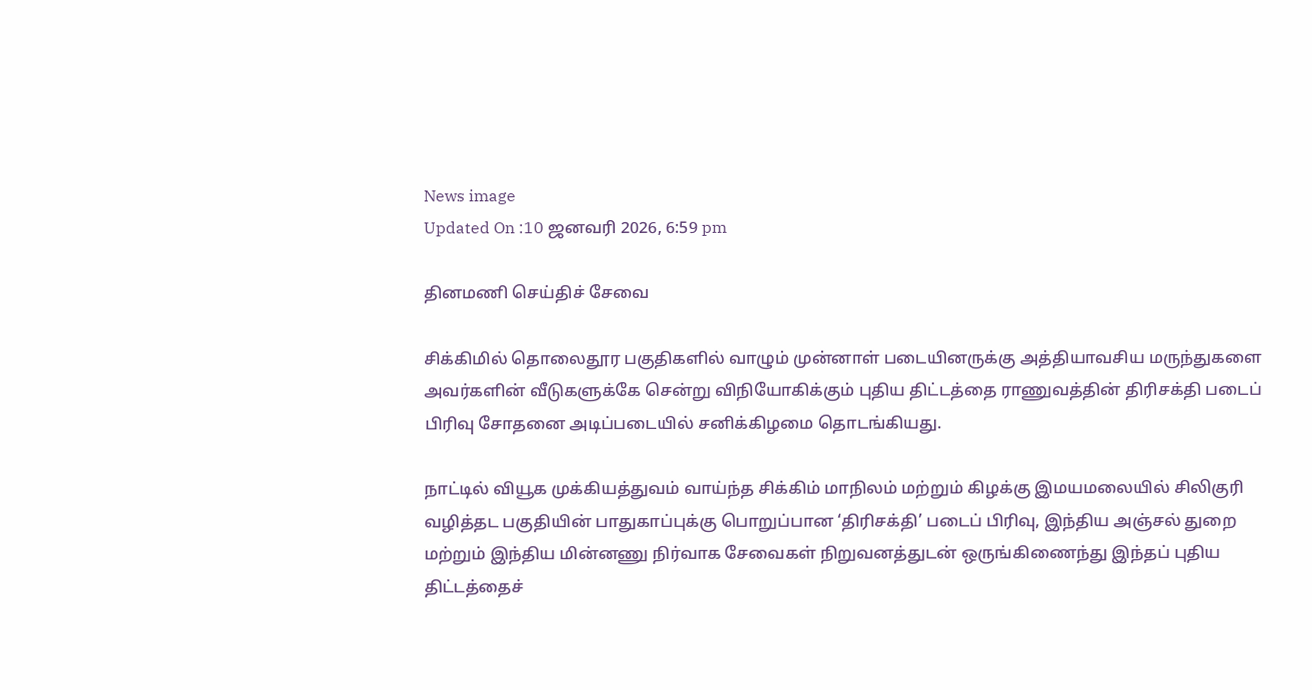News image
Updated On :10 ஜனவரி 2026, 6:59 pm

தினமணி செய்திச் சேவை

சிக்கிமில் தொலைதூர பகுதிகளில் வாழும் முன்னாள் படையினருக்கு அத்தியாவசிய மருந்துகளை அவர்களின் வீடுகளுக்கே சென்று விநியோகிக்கும் புதிய திட்டத்தை ராணுவத்தின் திரிசக்தி படைப் பிரிவு சோதனை அடிப்படையில் சனிக்கிழமை தொடங்கியது.

நாட்டில் வியூக முக்கியத்துவம் வாய்ந்த சிக்கிம் மாநிலம் மற்றும் கிழக்கு இமயமலையில் சிலிகுரி வழித்தட பகுதியின் பாதுகாப்புக்கு பொறுப்பான ‘திரிசக்தி’ படைப் பிரிவு, இந்திய அஞ்சல் துறை மற்றும் இந்திய மின்னணு நிர்வாக சேவைகள் நிறுவனத்துடன் ஒருங்கிணைந்து இந்தப் புதிய திட்டத்தைச்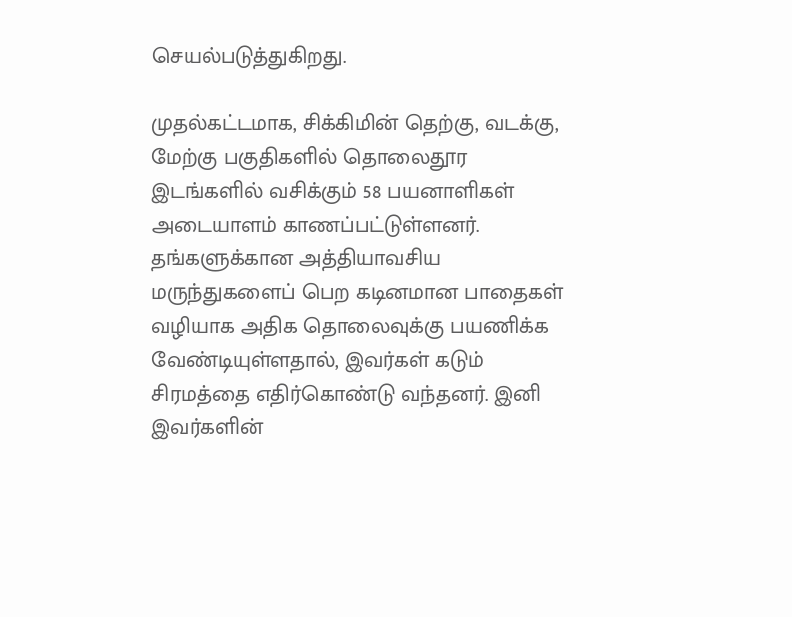செயல்படுத்துகிறது.

முதல்கட்டமாக, சிக்கிமின் தெற்கு, வடக்கு, மேற்கு பகுதிகளில் தொலைதூர இடங்களில் வசிக்கும் 58 பயனாளிகள் அடையாளம் காணப்பட்டுள்ளனர். தங்களுக்கான அத்தியாவசிய மருந்துகளைப் பெற கடினமான பாதைகள் வழியாக அதிக தொலைவுக்கு பயணிக்க வேண்டியுள்ளதால், இவர்கள் கடும் சிரமத்தை எதிர்கொண்டு வந்தனர். இனி இவர்களின்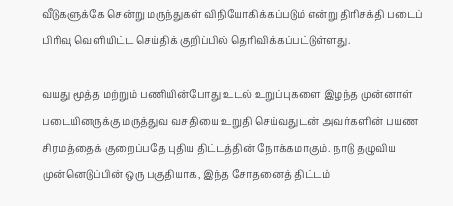வீடுகளுக்கே சென்று மருந்துகள் விநியோகிக்கப்படும் என்று திரிசக்தி படைப் பிரிவு வெளியிட்ட செய்திக் குறிப்பில் தெரிவிக்கப்பட்டுள்ளது.

வயது மூத்த மற்றும் பணியின்போது உடல் உறுப்புகளை இழந்த முன்னாள் படையினருக்கு மருத்துவ வசதியை உறுதி செய்வதுடன் அவர்களின் பயண சிரமத்தைக் குறைப்பதே புதிய திட்டத்தின் நோக்கமாகும். நாடு தழுவிய முன்னெடுப்பின் ஒரு பகுதியாக, இந்த சோதனைத் திட்டம்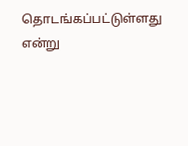தொடங்கப்பட்டுள்ளது என்று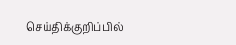செய்திக்குறிப்பில்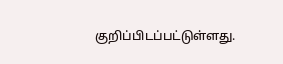குறிப்பிடப்பட்டுள்ளது.